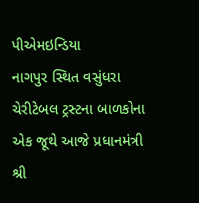પીએમઇન્ડિયા
નાગપુર સ્થિત વસુંધરા ચેરીટેબલ ટ્રસ્ટના બાળકોના એક જૂથે આજે પ્રધાનમંત્રી શ્રી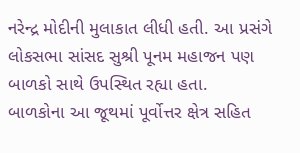નરેન્દ્ર મોદીની મુલાકાત લીધી હતી. આ પ્રસંગે લોકસભા સાંસદ સુશ્રી પૂનમ મહાજન પણ બાળકો સાથે ઉપસ્થિત રહ્યા હતા.
બાળકોના આ જૂથમાં પૂર્વોત્તર ક્ષેત્ર સહિત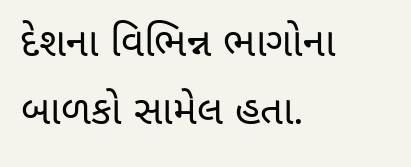દેશના વિભિન્ન ભાગોના બાળકો સામેલ હતા.